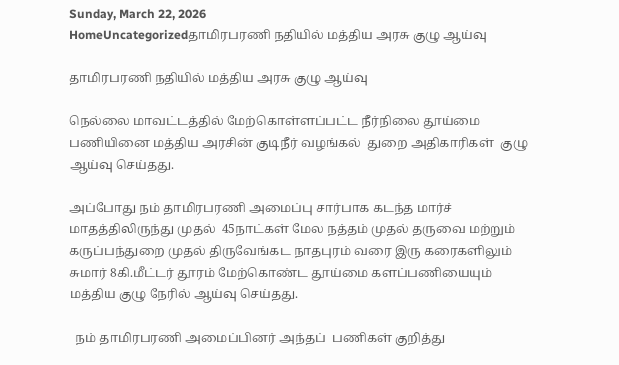Sunday, March 22, 2026
HomeUncategorizedதாமிரபரணி நதியில் மத்திய அரசு குழு ஆய்வு

தாமிரபரணி நதியில் மத்திய அரசு குழு ஆய்வு

நெல்லை மாவட்டத்தில் மேற்கொள்ளப்பட்ட நீர்நிலை தூய்மை பணியினை மத்திய அரசின் குடிநீர் வழங்கல்  துறை அதிகாரிகள்  குழு ஆய்வு செய்தது.

அப்போது நம் தாமிரபரணி அமைப்பு சார்பாக கடந்த மார்ச் மாதத்திலிருந்து முதல்  45நாட்கள் மேல நத்தம் முதல் தருவை மற்றும் கருப்பந்துறை முதல் திருவேங்கட நாதபுரம் வரை இரு கரைகளிலும் சுமார் 8கி.மீட்டர் தூரம் மேற்கொண்ட தூய்மை களப்பணியையும்  மத்திய குழு நேரில் ஆய்வு செய்தது.

  நம் தாமிரபரணி அமைப்பினர் அந்தப்  பணிகள் குறித்து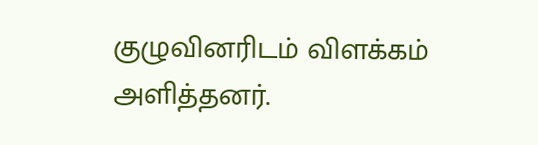குழுவினரிடம் விளக்கம் அளித்தனர்.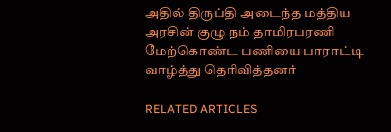அதில் திருப்தி அடைந்த மத்திய அரசின் குழு நம் தாமிரபரணி மேற்கொண்ட பணியை பாராட்டி வாழ்த்து தெரிவித்தனர்

RELATED ARTICLES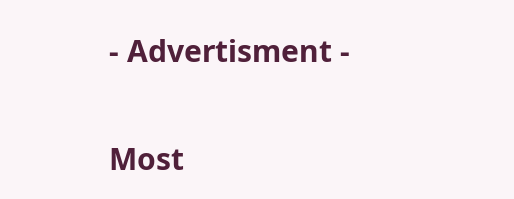- Advertisment -

Most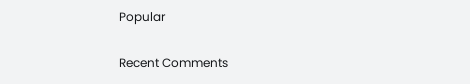Popular

Recent Comments